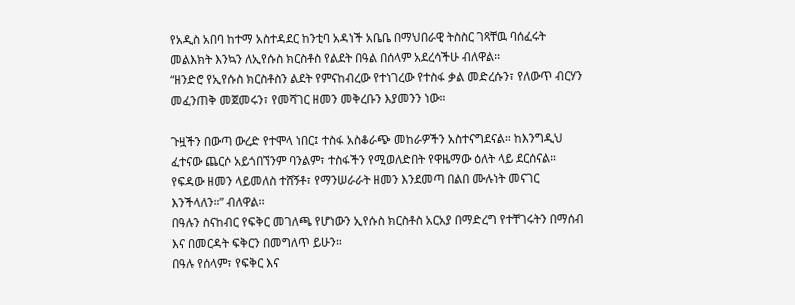የአዲስ አበባ ከተማ አስተዳደር ከንቲባ አዳነች አቤቤ በማህበራዊ ትስስር ገጻቸዉ ባሰፈሩት መልእክት እንኳን ለኢየሱስ ክርስቶስ የልደት በዓል በሰላም አደረሳችሁ ብለዋል፡፡
“ዘንድሮ የኢየሱስ ክርስቶስን ልደት የምናከብረው የተነገረው የተስፋ ቃል መድረሱን፣ የለውጥ ብርሃን መፈንጠቅ መጀመሩን፣ የመሻገር ዘመን መቅረቡን እያመንን ነው።

ጉዟችን በውጣ ውረድ የተሞላ ነበር፤ ተስፋ አስቆራጭ መከራዎችን አስተናግደናል። ከእንግዲህ ፈተናው ጨርሶ አይጎበኘንም ባንልም፣ ተስፋችን የሚወለድበት የዋዜማው ዕለት ላይ ደርሰናል። የፍዳው ዘመን ላይመለስ ተሸኝቶ፣ የማንሠራራት ዘመን እንደመጣ በልበ ሙሉነት መናገር እንችላለን።” ብለዋል፡፡
በዓሉን ስናከብር የፍቅር መገለጫ የሆነውን ኢየሱስ ክርስቶስ አርአያ በማድረግ የተቸገሩትን በማሰብ እና በመርዳት ፍቅርን በመግለጥ ይሁን።
በዓሉ የሰላም፣ የፍቅር እና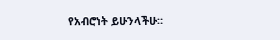የአብሮነት ይሁንላችሁ።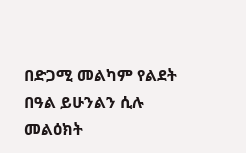በድጋሚ መልካም የልደት በዓል ይሁንልን ሲሉ መልዕክት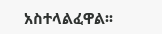አስተላልፈዋል፡፡